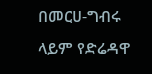በመርሀ-ግብሩ ላይም የድሬዳዋ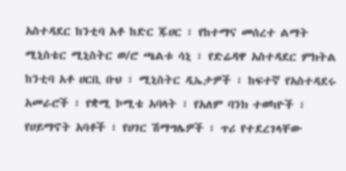አስተዳደር ከንቲባ አቶ ከድር ጁሀር ፣ የከተማና መሰረተ ልማት ሚኒስቴር ሚኒስትር ወ/ሮ ጫልቱ ሳኒ ፣ የድሬዳዋ አስተዳደር ምክትል ከንቲባ አቶ ሀርቢ ቡህ ፣ ሚኒስትር ዲኤታዎች ፣ ከፍተኛ የአስተዳደሩ አመራሮች ፣ የቋሚ ኮሚቴ አባላት ፣ የአለም ባንክ ተወካዮች ፣ የሀይማኖት አባቶች ፣ የሀገር ሽማግሌዎች ፣ ጥሪ የተደረገላቸው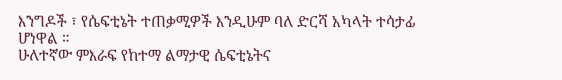እንግዶች ፣ የሴፍቲኔት ተጠቃሚዎች እንዲሁም ባለ ድርሻ አካላት ተሳታፊ ሆነዋል ።
ሁለተኛው ምእራፍ የከተማ ልማታዊ ሴፍቲኔትና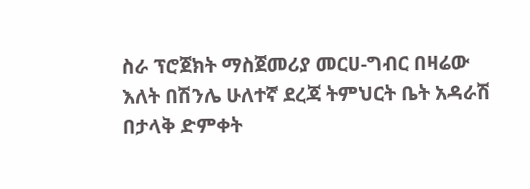ስራ ፕሮጀክት ማስጀመሪያ መርሀ-ግብር በዛሬው እለት በሽንሌ ሁለተኛ ደረጃ ትምህርት ቤት አዳራሽ በታላቅ ድምቀት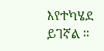እየተካሄደ ይገኛል ።